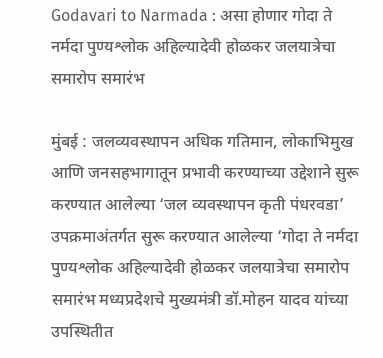Godavari to Narmada : असा होणार गोदा ते नर्मदा पुण्यश्लोक अहिल्यादेवी होळकर जलयात्रेचा समारोप समारंभ

मुंबई : जलव्यवस्थापन अधिक गतिमान, लोकाभिमुख आणि जनसहभागातून प्रभावी करण्याच्या उद्देशाने सुरू करण्यात आलेल्या ‘जल व्यवस्थापन कृती पंधरवडा’ उपक्रमाअंतर्गत सुरू करण्यात आलेल्या ‘गोदा ते नर्मदा पुण्यश्लोक अहिल्यादेवी होळकर जलयात्रेचा समारोप समारंभ मध्यप्रदेशचे मुख्यमंत्री डॉ.मोहन यादव यांच्या उपस्थितीत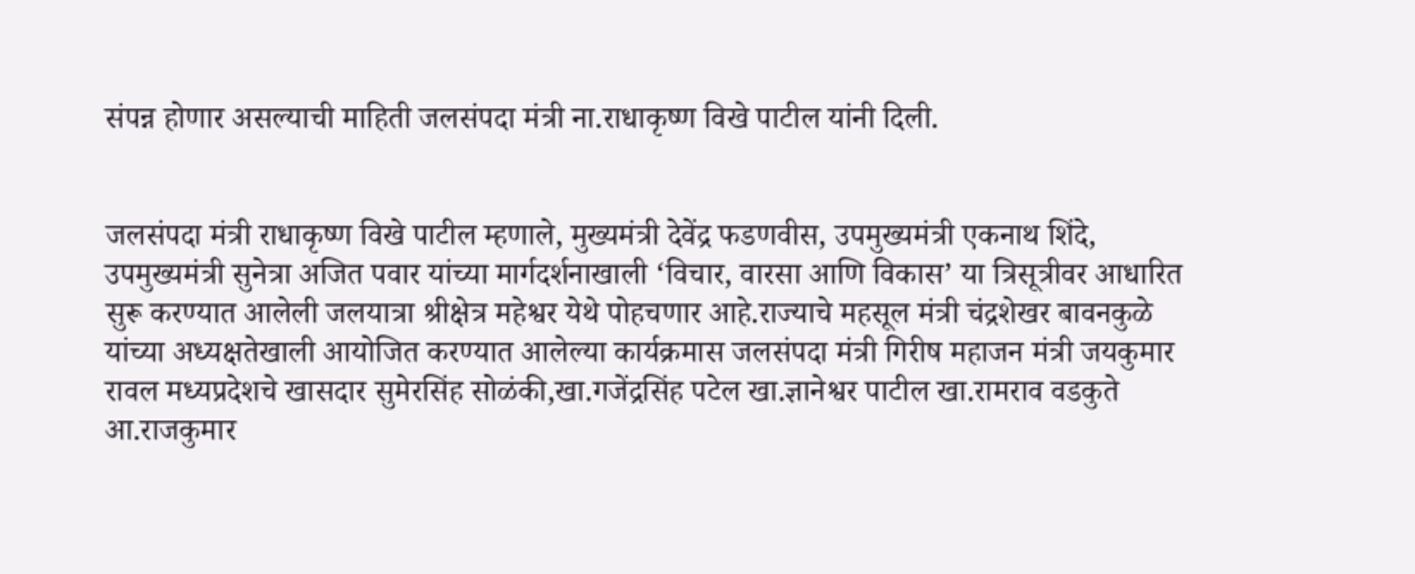संपन्न होणार असल्याची माहिती जलसंपदा मंत्री ना.राधाकृष्ण विखे पाटील यांनी दिली.


जलसंपदा मंत्री राधाकृष्ण विखे पाटील म्हणाले, मुख्यमंत्री देवेंद्र फडणवीस, उपमुख्यमंत्री एकनाथ शिंदे, उपमुख्यमंत्री सुनेत्रा अजित पवार यांच्या मार्गदर्शनाखाली ‘विचार, वारसा आणि विकास’ या त्रिसूत्रीवर आधारित सुरू करण्यात आलेली जलयात्रा श्रीक्षेत्र महेश्वर येथे पोहचणार आहे.राज्याचे महसूल मंत्री चंद्रशेखर बावनकुळे यांच्या अध्यक्षतेखाली आयोजित करण्यात आलेल्या कार्यक्रमास जलसंपदा मंत्री गिरीष महाजन मंत्री जयकुमार रावल मध्यप्रदेशचे खासदार सुमेरसिंह सोळंकी,खा.गजेंद्रसिंह पटेल खा.ज्ञानेश्वर पाटील खा.रामराव वडकुते आ.राजकुमार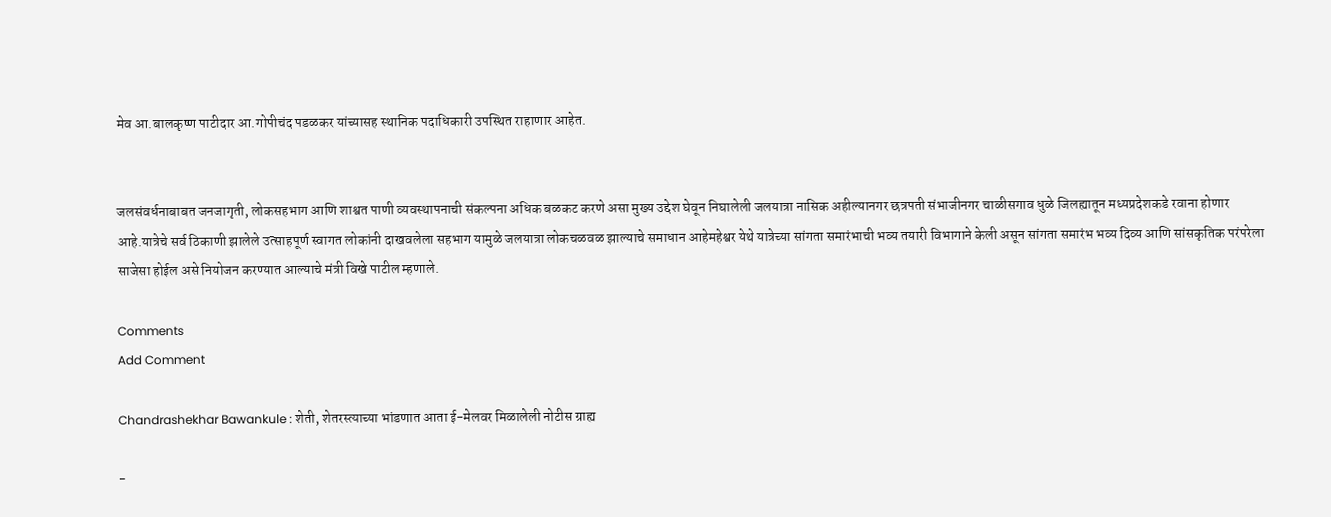मेव आ.बालकृष्ण पाटीदार आ.गोपीचंद पडळकर यांच्यासह स्थानिक पदाधिकारी उपस्थित राहाणार आहेत.


जलसंवर्धनाबाबत जनजागृती, लोकसहभाग आणि शाश्वत पाणी व्यवस्थापनाची संकल्पना अधिक बळकट करणे असा मुख्य उद्देश घेवून निघालेली जलयात्रा नासिक अहील्यानगर छत्रपती संभाजीनगर चाळीसगाव धुळे जिलह्यातून मध्यप्रदेशकडे रवाना होणार आहे.यात्रेचे सर्व ठिकाणी झालेले उत्साहपूर्ण स्वागत लोकांनी दाखवलेला सहभाग यामुळे जलयात्रा लोकचळवळ झाल्याचे समाधान आहेमहेश्वर येथे यात्रेच्या सांगता समारंभाची भव्य तयारी विभागाने केली असून सांगता समारंभ भव्य दिव्य आणि सांसकृतिक परंपरेला साजेसा होईल असे नियोजन करण्यात आल्याचे मंत्री विखे पाटील म्हणाले.

Comments
Add Comment

Chandrashekhar Bawankule : शेती, शेतरस्त्याच्या भांडणात आता ई-मेलवर मिळालेली नोटीस ग्राह्य

-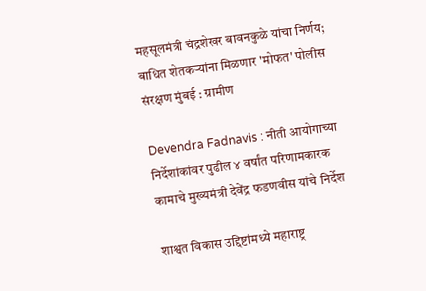महसूलमंत्री चंद्रशेखर बावनकुळे यांचा निर्णय; बाधित शेतकऱ्यांना मिळणार 'मोफत' पोलीस संरक्षण मुंबई : ग्रामीण

Devendra Fadnavis : नीती आयोगाच्या निर्देशांकांवर पुढील ४ वर्षांत परिणामकारक कामाचे मुख्यमंत्री देवेंद्र फडणवीस यांचे निर्देश

शाश्वत विकास उद्दिष्टांमध्ये महाराष्ट्र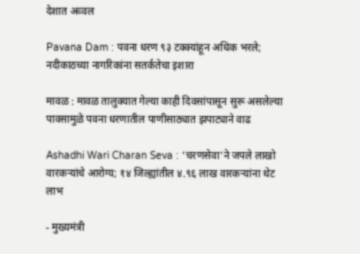देशात अव्वल

Pavana Dam : पवना धरण ९३ टक्क्यांहून अधिक भरले; नदीकाठच्या नागरिकांना सतर्कतेचा इशारा

मावळ : मावळ तालुक्यात गेल्या काही दिवसांपासून सुरू असलेल्या पावसामुळे पवना धरणातील पाणीसाठ्यात झपाट्याने वाढ

Ashadhi Wari Charan Seva : ‘चरणसेवा’ने जपले लाखो वारकऱ्यांचे आरोग्य; १४ जिल्ह्यांतील ४.९६ लाख वारकऱ्यांना थेट लाभ

- मुख्यमंत्री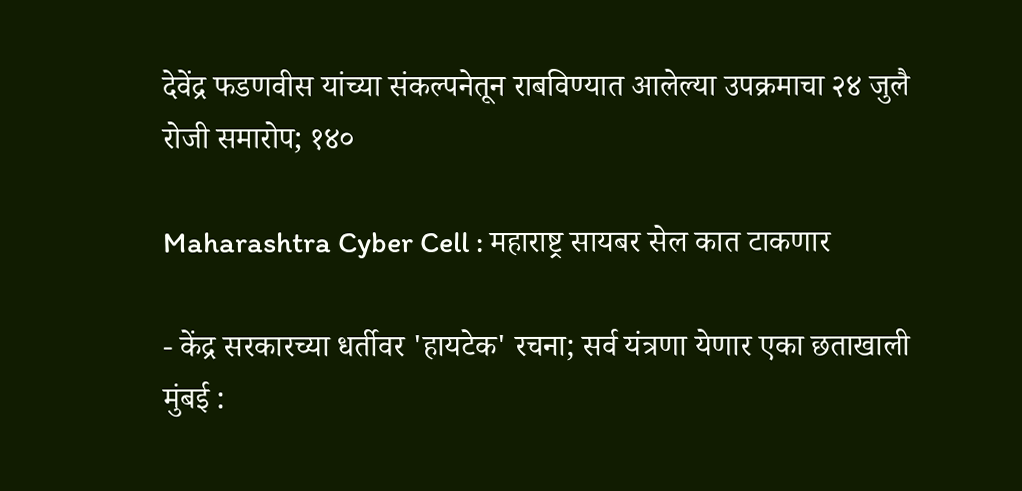देवेंद्र फडणवीस यांच्या संकल्पनेतून राबविण्यात आलेल्या उपक्रमाचा २४ जुलै रोजी समारोप; १४०

Maharashtra Cyber Cell : महाराष्ट्र सायबर सेल कात टाकणार

- केंद्र सरकारच्या धर्तीवर 'हायटेक' रचना; सर्व यंत्रणा येणार एका छताखाली मुंबई :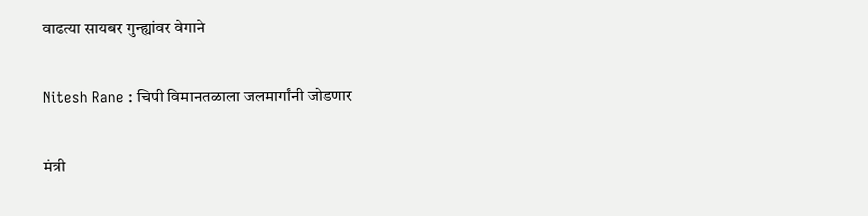वाढत्या सायबर गुन्ह्यांवर वेगाने

Nitesh Rane : चिपी विमानतळाला जलमार्गांनी जोडणार

मंत्री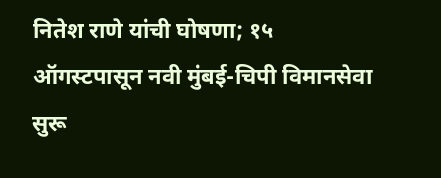नितेश राणे यांची घोषणा; १५ ऑगस्टपासून नवी मुंबई-चिपी विमानसेवा सुरू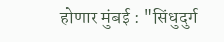होणार मुंबई : "सिंधुदुर्ग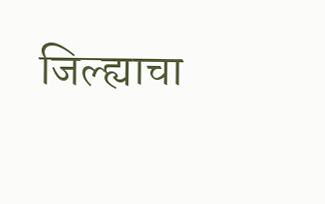जिल्ह्याचा